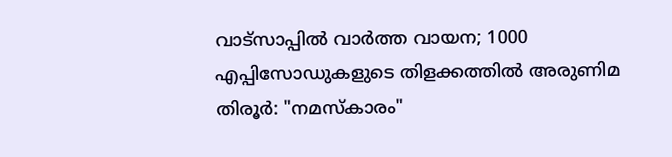വാട്സാപ്പിൽ വാർത്ത വായന; 1000 എപ്പിസോഡുകളുടെ തിളക്കത്തിൽ അരുണിമ
തിരൂർ: "നമസ്കാരം"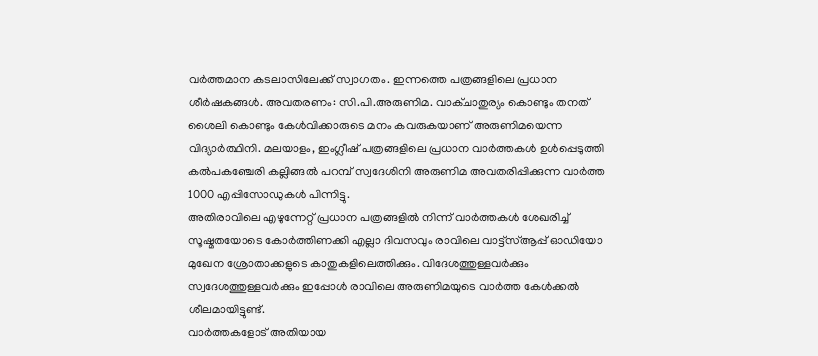വർത്തമാന കടലാസിലേക്ക് സ്വാഗതം. ഇന്നത്തെ പത്രങ്ങളിലെ പ്രധാന ശീർഷകങ്ങൾ. അവതരണം: സി.പി.അരുണിമ. വാക്ചാതുര്യം കൊണ്ടും തനത് ശൈലി കൊണ്ടും കേൾവിക്കാരുടെ മനം കവരുകയാണ് അരുണിമയെന്ന വിദ്യാർത്ഥിനി. മലയാളം, ഇംഗ്ലീഷ് പത്രങ്ങളിലെ പ്രധാന വാർത്തകൾ ഉൾപ്പെടുത്തി കൽപകഞ്ചേരി കല്ലിങ്ങൽ പറമ്പ് സ്വദേശിനി അരുണിമ അവതരിപ്പിക്കുന്ന വാർത്ത 1000 എപ്പിസോഡുകൾ പിന്നിട്ടു.
അതിരാവിലെ എഴുന്നേറ്റ് പ്രധാന പത്രങ്ങളിൽ നിന്ന് വാർത്തകൾ ശേഖരിച്ച് സൂഷ്മതയോടെ കോർത്തിണക്കി എല്ലാ ദിവസവും രാവിലെ വാട്ട്സ്ആപ്പ് ഓഡിയോ മുഖേന ശ്രോതാക്കളുടെ കാതുകളിലെത്തിക്കും. വിദേശത്തുള്ളവർക്കും സ്വദേശത്തുള്ളവർക്കും ഇപ്പോൾ രാവിലെ അരുണിമയുടെ വാർത്ത കേൾക്കൽ ശീലമായിട്ടുണ്ട്.
വാർത്തകളോട് അതിയായ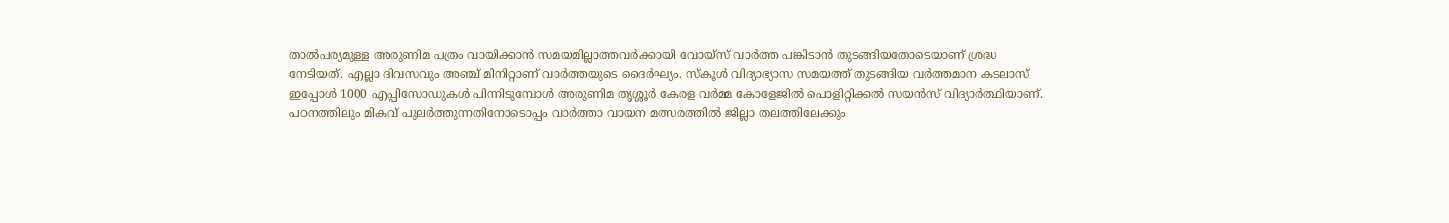താൽപര്യമുള്ള അരുണിമ പത്രം വായിക്കാൻ സമയമില്ലാത്തവർക്കായി വോയ്സ് വാർത്ത പങ്കിടാൻ തുടങ്ങിയതോടെയാണ് ശ്രദ്ധ നേടിയത്. എല്ലാ ദിവസവും അഞ്ച് മിനിറ്റാണ് വാർത്തയുടെ ദൈർഘ്യം. സ്കൂൾ വിദ്യാഭ്യാസ സമയത്ത് തുടങ്ങിയ വർത്തമാന കടലാസ് ഇപ്പോൾ 1000 എപ്പിസോഡുകൾ പിന്നിടുമ്പോൾ അരുണിമ തൃശ്ശൂർ കേരള വർമ്മ കോളേജിൽ പൊളിറ്റിക്കൽ സയൻസ് വിദ്യാർത്ഥിയാണ്.
പഠനത്തിലും മികവ് പുലർത്തുന്നതിനോടൊപ്പം വാർത്താ വായന മത്സരത്തിൽ ജില്ലാ തലത്തിലേക്കും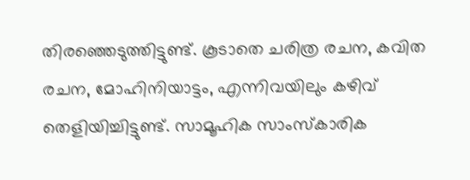തിരഞ്ഞെടുത്തിട്ടുണ്ട്. കൂടാതെ ചരിത്ര രചന, കവിത രചന, മോഹിനിയാട്ടം, എന്നിവയിലും കഴിവ് തെളിയിച്ചിട്ടുണ്ട്. സാമൂഹിക സാംസ്കാരിക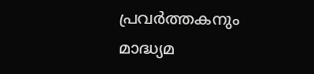പ്രവർത്തകനും മാദ്ധ്യമ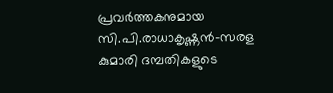പ്രവർത്തകനുമായ സി.പി.രാധാകൃഷ്ണൻ-സരള കുമാരി ദമ്പതികളുടെ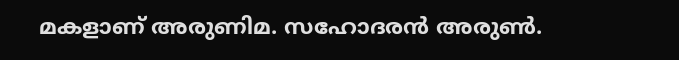മകളാണ് അരുണിമ. സഹോദരൻ അരുൺ.